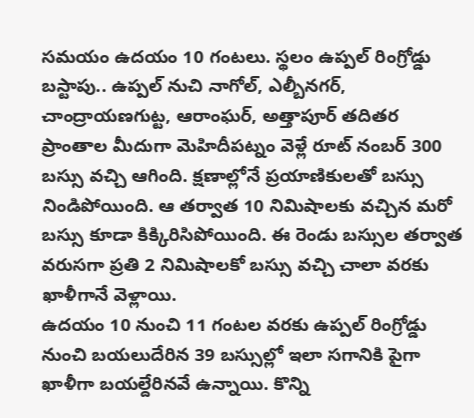సమయం ఉదయం 10 గంటలు. స్థలం ఉప్పల్ రింగ్రోడ్డు బస్టాపు.. ఉప్పల్ నుచి నాగోల్, ఎల్బీనగర్, చాంద్రాయణగుట్ట, ఆరాంఘర్, అత్తాపూర్ తదితర ప్రాంతాల మీదుగా మెహిదీపట్నం వెళ్లే రూట్ నంబర్ 300 బస్సు వచ్చి ఆగింది. క్షణాల్లోనే ప్రయాణికులతో బస్సు నిండిపోయింది. ఆ తర్వాత 10 నిమిషాలకు వచ్చిన మరో బస్సు కూడా కిక్కిరిసిపోయింది. ఈ రెండు బస్సుల తర్వాత వరుసగా ప్రతి 2 నిమిషాలకో బస్సు వచ్చి చాలా వరకు ఖాళీగానే వెళ్లాయి.
ఉదయం 10 నుంచి 11 గంటల వరకు ఉప్పల్ రింగ్రోడ్డు నుంచి బయలుదేరిన 39 బస్సుల్లో ఇలా సగానికి పైగా ఖాళీగా బయల్దేరినవే ఉన్నాయి. కొన్ని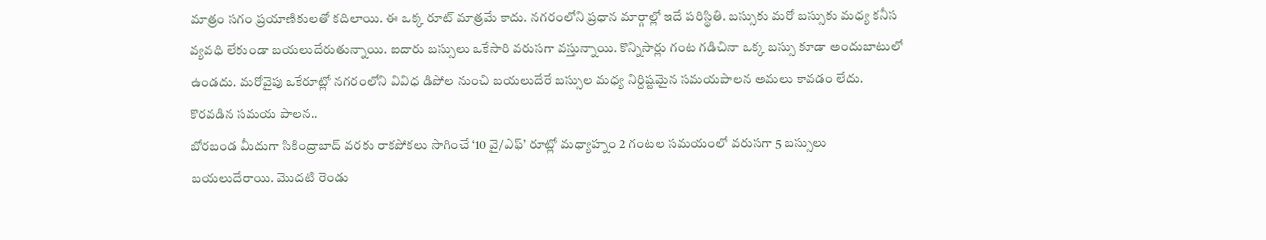మాత్రం సగం ప్రయాణికులతో కదిలాయి. ఈ ఒక్క రూట్ మాత్రమే కాదు. నగరంలోని ప్రధాన మార్గాల్లో ఇదే పరిస్థితి. బస్సుకు మరో బస్సుకు మధ్య కనీస వ్యవధి లేకుండా బయలుదేరుతున్నాయి. ఐదారు బస్సులు ఒకేసారి వరుసగా వస్తున్నాయి. కొన్నిసార్లు గంట గడిచినా ఒక్క బస్సు కూడా అందుబాటులో ఉండదు. మరోవైపు ఒకేరూట్లో నగరంలోని వివిధ డిపోల నుంచి బయలుదేరే బస్సుల మధ్య నిర్దిష్టమైన సమయపాలన అమలు కావడం లేదు.
కొరవడిన సమయ పాలన..
బోరబండ మీదుగా సికింద్రాబాద్ వరకు రాకపోకలు సాగించే ‘10 వై/ఎఫ్’ రూట్లో మధ్యాహ్నం 2 గంటల సమయంలో వరుసగా 5 బస్సులు బయలుదేరాయి. మొదటి రెండు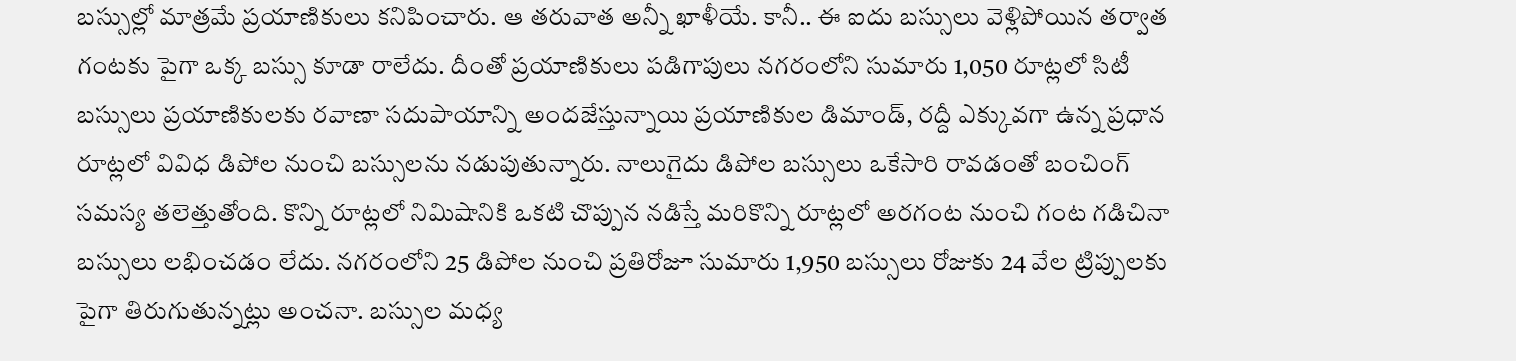బస్సుల్లో మాత్రమే ప్రయాణికులు కనిపించారు. ఆ తరువాత అన్నీ ఖాళీయే. కానీ.. ఈ ఐదు బస్సులు వెళ్లిపోయిన తర్వాత గంటకు పైగా ఒక్క బస్సు కూడా రాలేదు. దీంతో ప్రయాణికులు పడిగాపులు నగరంలోని సుమారు 1,050 రూట్లలో సిటీ బస్సులు ప్రయాణికులకు రవాణా సదుపాయాన్ని అందజేస్తున్నాయి ప్రయాణికుల డిమాండ్, రద్దీ ఎక్కువగా ఉన్న ప్రధాన రూట్లలో వివిధ డిపోల నుంచి బస్సులను నడుపుతున్నారు. నాలుగైదు డిపోల బస్సులు ఒకేసారి రావడంతో బంచింగ్ సమస్య తలెత్తుతోంది. కొన్ని రూట్లలో నిమిషానికి ఒకటి చొప్పున నడిస్తే మరికొన్ని రూట్లలో అరగంట నుంచి గంట గడిచినా బస్సులు లభించడం లేదు. నగరంలోని 25 డిపోల నుంచి ప్రతిరోజూ సుమారు 1,950 బస్సులు రోజుకు 24 వేల ట్రిప్పులకు పైగా తిరుగుతున్నట్లు అంచనా. బస్సుల మధ్య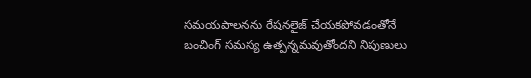సమయపాలనను రేషనలైజ్ చేయకపోవడంతోనే బంచింగ్ సమస్య ఉత్పన్నమవుతోందని నిపుణులు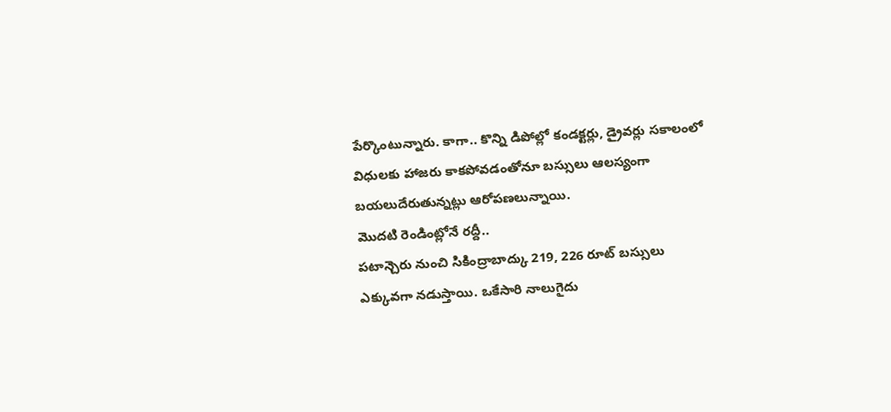పేర్కొంటున్నారు. కాగా.. కొన్ని డిపోల్లో కండక్టర్లు, డ్రైవర్లు సకాలంలో విధులకు హాజరు కాకపోవడంతోనూ బస్సులు ఆలస్యంగా బయలుదేరుతున్నట్లు ఆరోపణలున్నాయి.
మొదటి రెండింట్లోనే రద్దీ..
పటాన్చెరు నుంచి సికింద్రాబాద్కు 219, 226 రూట్ బస్సులు ఎక్కువగా నడుస్తాయి. ఒకేసారి నాలుగైదు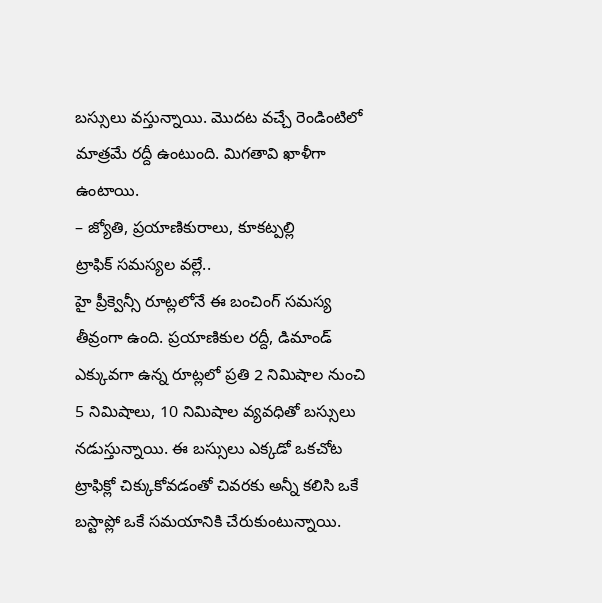బస్సులు వస్తున్నాయి. మొదట వచ్చే రెండింటిలో మాత్రమే రద్దీ ఉంటుంది. మిగతావి ఖాళీగా ఉంటాయి.
– జ్యోతి, ప్రయాణికురాలు, కూకట్పల్లి
ట్రాఫిక్ సమస్యల వల్లే..
హై ప్రీక్వెన్సీ రూట్లలోనే ఈ బంచింగ్ సమస్య తీవ్రంగా ఉంది. ప్రయాణికుల రద్దీ, డిమాండ్ ఎక్కువగా ఉన్న రూట్లలో ప్రతి 2 నిమిషాల నుంచి 5 నిమిషాలు, 10 నిమిషాల వ్యవధితో బస్సులు నడుస్తున్నాయి. ఈ బస్సులు ఎక్కడో ఒకచోట ట్రాఫిక్లో చిక్కుకోవడంతో చివరకు అన్నీ కలిసి ఒకే బస్టాప్లో ఒకే సమయానికి చేరుకుంటున్నాయి.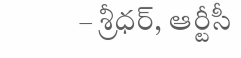– శ్రీధర్, ఆర్టీసీ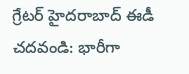గ్రేటర్ హైదరాబాద్ ఈడీ
చదవండి: భారీగా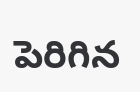పెరిగిన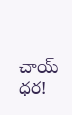చాయ్ ధర!